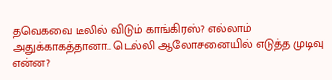தவெகவை டீலில் விடும் காங்கிரஸ்? எல்லாம் அதுக்காகத்தானா.. டெல்லி ஆலோசனையில் எடுத்த முடிவு என்ன?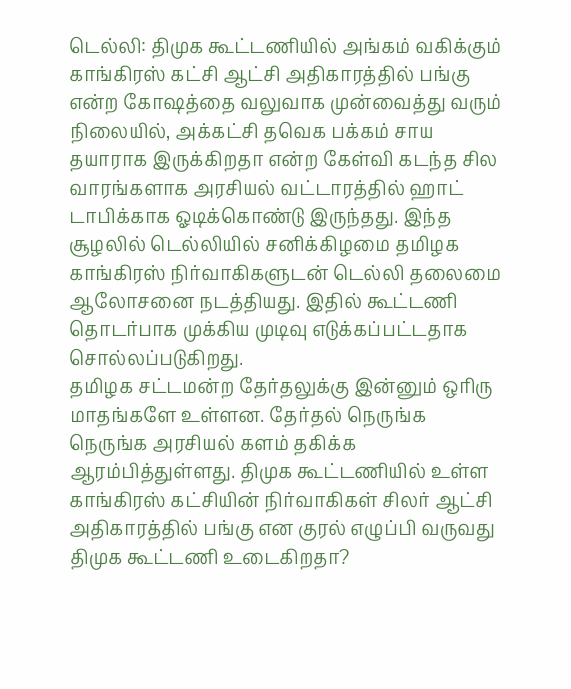டெல்லி: திமுக கூட்டணியில் அங்கம் வகிக்கும் காங்கிரஸ் கட்சி ஆட்சி அதிகாரத்தில் பங்கு என்ற கோஷத்தை வலுவாக முன்வைத்து வரும் நிலையில், அக்கட்சி தவெக பக்கம் சாய தயாராக இருக்கிறதா என்ற கேள்வி கடந்த சில வாரங்களாக அரசியல் வட்டாரத்தில் ஹாட் டாபிக்காக ஓடிக்கொண்டு இருந்தது. இந்த சூழலில் டெல்லியில் சனிக்கிழமை தமிழக காங்கிரஸ் நிர்வாகிகளுடன் டெல்லி தலைமை ஆலோசனை நடத்தியது. இதில் கூட்டணி தொடர்பாக முக்கிய முடிவு எடுக்கப்பட்டதாக சொல்லப்படுகிறது.
தமிழக சட்டமன்ற தேர்தலுக்கு இன்னும் ஒரிரு மாதங்களே உள்ளன. தேர்தல் நெருங்க நெருங்க அரசியல் களம் தகிக்க ஆரம்பித்துள்ளது. திமுக கூட்டணியில் உள்ள காங்கிரஸ் கட்சியின் நிர்வாகிகள் சிலர் ஆட்சி அதிகாரத்தில் பங்கு என குரல் எழுப்பி வருவது திமுக கூட்டணி உடைகிறதா?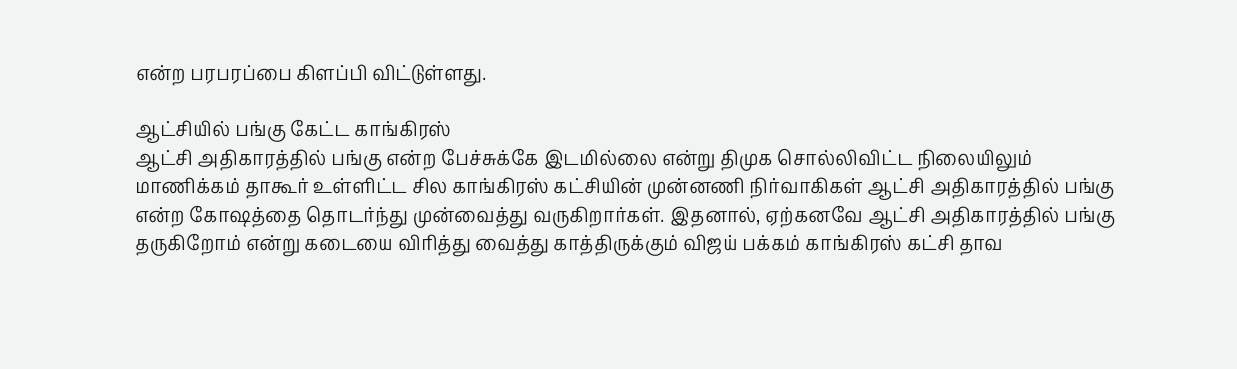என்ற பரபரப்பை கிளப்பி விட்டுள்ளது.

ஆட்சியில் பங்கு கேட்ட காங்கிரஸ்
ஆட்சி அதிகாரத்தில் பங்கு என்ற பேச்சுக்கே இடமில்லை என்று திமுக சொல்லிவிட்ட நிலையிலும் மாணிக்கம் தாகூர் உள்ளிட்ட சில காங்கிரஸ் கட்சியின் முன்னணி நிர்வாகிகள் ஆட்சி அதிகாரத்தில் பங்கு என்ற கோஷத்தை தொடர்ந்து முன்வைத்து வருகிறார்கள். இதனால், ஏற்கனவே ஆட்சி அதிகாரத்தில் பங்கு தருகிறோம் என்று கடையை விரித்து வைத்து காத்திருக்கும் விஜய் பக்கம் காங்கிரஸ் கட்சி தாவ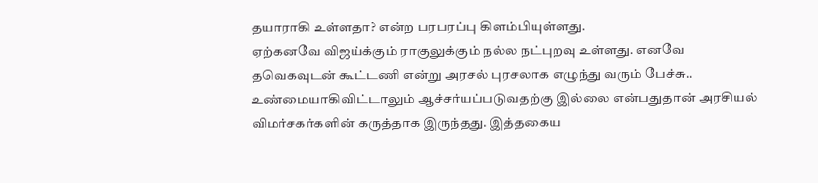தயாராகி உள்ளதா? என்ற பரபரப்பு கிளம்பியுள்ளது.
ஏற்கனவே விஜய்க்கும் ராகுலுக்கும் நல்ல நட்புறவு உள்ளது. எனவே தவெகவுடன் கூட்டணி என்று அரசல் புரசலாக எழுந்து வரும் பேச்சு.. உண்மையாகிவிட்டாலும் ஆச்சர்யப்படுவதற்கு இல்லை என்பதுதான் அரசியல் விமர்சகர்களின் கருத்தாக இருந்தது. இத்தகைய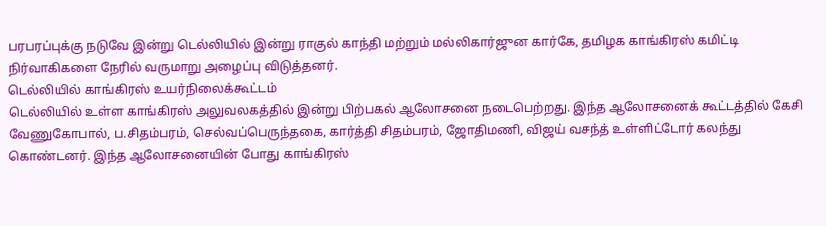பரபரப்புக்கு நடுவே இன்று டெல்லியில் இன்று ராகுல் காந்தி மற்றும் மல்லிகார்ஜுன கார்கே, தமிழக காங்கிரஸ் கமிட்டி நிர்வாகிகளை நேரில் வருமாறு அழைப்பு விடுத்தனர்.
டெல்லியில் காங்கிரஸ் உயர்நிலைக்கூட்டம்
டெல்லியில் உள்ள காங்கிரஸ் அலுவலகத்தில் இன்று பிற்பகல் ஆலோசனை நடைபெற்றது. இந்த ஆலோசனைக் கூட்டத்தில் கேசி வேணுகோபால், ப.சிதம்பரம், செல்வப்பெருந்தகை, கார்த்தி சிதம்பரம், ஜோதிமணி, விஜய் வசந்த் உள்ளிட்டோர் கலந்து கொண்டனர். இந்த ஆலோசனையின் போது காங்கிரஸ்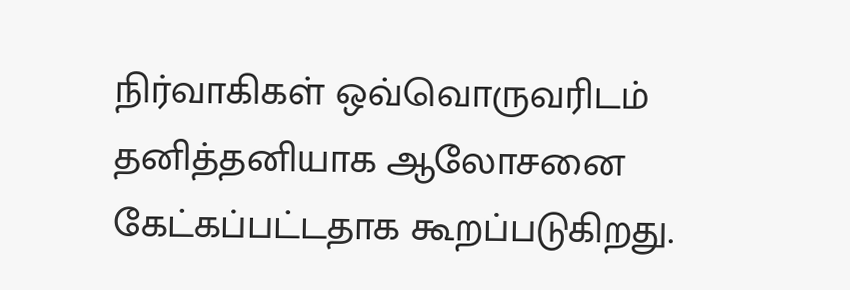நிர்வாகிகள் ஒவ்வொருவரிடம் தனித்தனியாக ஆலோசனை கேட்கப்பட்டதாக கூறப்படுகிறது.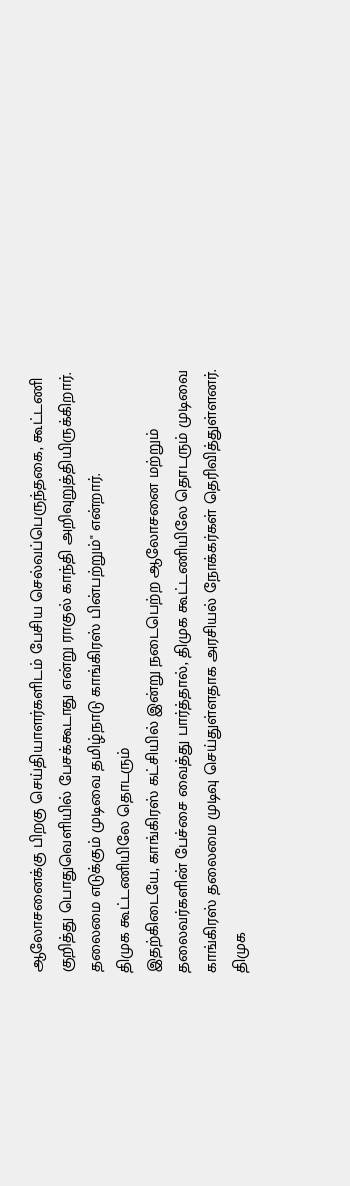ஆலோசனைக்கு பிறகு செய்தியாளர்களிடம் பேசிய செல்வப்பெருந்தகை, கூட்டணி குறித்து பொதுவெளியில் பேசக்கூடாது என்று ராகுல் காந்தி அறிவுறுத்தியிருக்கிறார். தலைமை எடுக்கும் முடிவை தமிழ்நாடு காங்கிரஸ் பின்பற்றும்" என்றார்.
திமுக கூட்டணியிலே தொடரும்
இதற்கிடையே, காங்கிரஸ் கட்சியில் இன்று நடைபெற்ற ஆலோசனை மற்றும் தலைவர்களின் பேச்சை வைத்து பார்த்தால், திமுக கூட்டணியிலே தொடரும் முடிவை காங்கிரஸ் தலைமை முடிவு செய்துள்ளதாக அரசியல் நோக்கர்கள் தெரிவித்துள்ளனர்.
திமுக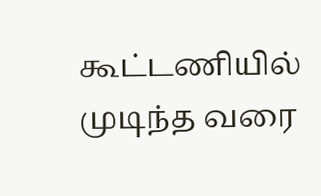கூட்டணியில் முடிந்த வரை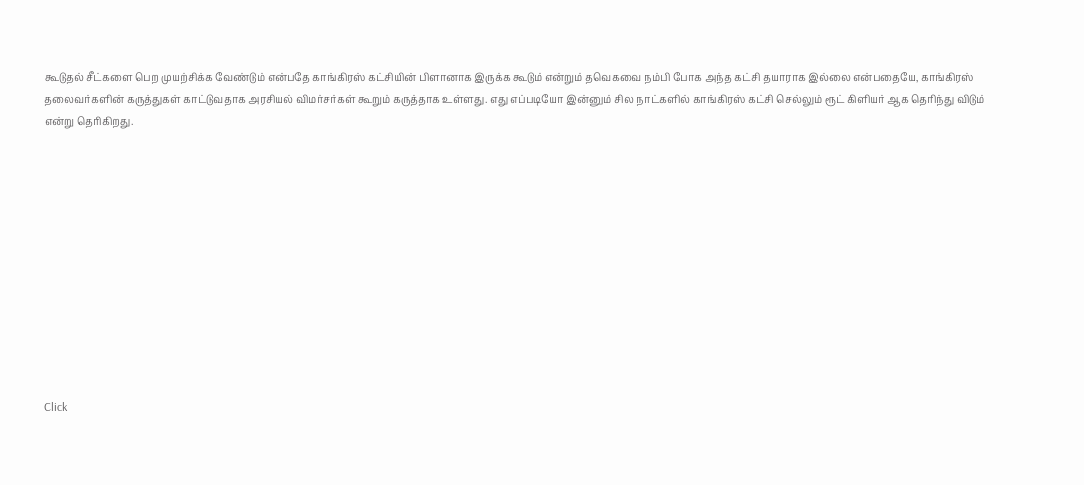கூடுதல் சீட்களை பெற முயற்சிக்க வேண்டும் என்பதே காங்கிரஸ் கட்சியின் பிளானாக இருக்க கூடும் என்றும் தவெகவை நம்பி போக அந்த கட்சி தயாராக இல்லை என்பதையே, காங்கிரஸ் தலைவர்களின் கருத்துகள் காட்டுவதாக அரசியல் விமர்சர்கள் கூறும் கருத்தாக உள்ளது. எது எப்படியோ இன்னும் சில நாட்களில் காங்கிரஸ் கட்சி செல்லும் ரூட் கிளியர் ஆக தெரிந்து விடும் என்று தெரிகிறது.












Click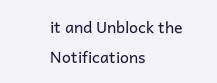it and Unblock the Notifications